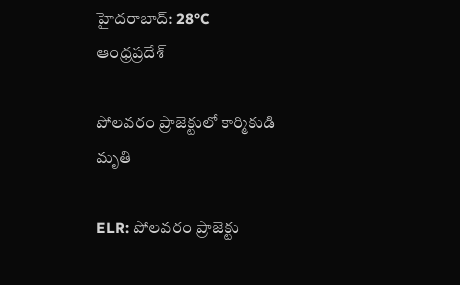హైదరాబాద్: 28°C
ఆంధ్రప్రదేశ్

పోలవరం ప్రాజెక్టులో కార్మికుడి మృతి

ELR: పోలవరం ప్రాజెక్టు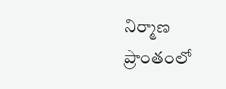నిర్మాణ ప్రాంతంలో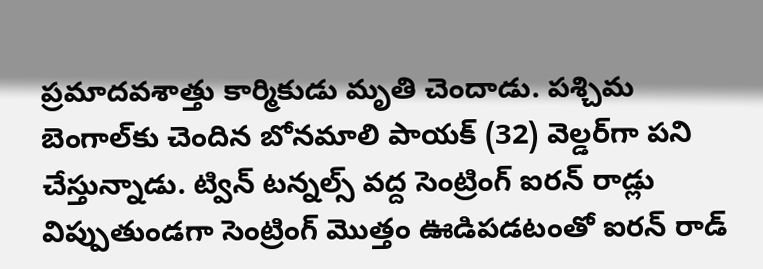ప్రమాదవశాత్తు కార్మికుడు మృతి చెందాడు. పశ్చిమ బెంగాల్‌కు చెందిన బోనమాలి పాయక్ (32) వెల్డర్‌గా పని చేస్తున్నాడు. ట్విన్ టన్నల్స్ వద్ద సెంట్రింగ్ ఐరన్ రాడ్లు విప్పుతుండగా సెంట్రింగ్ మొత్తం ఊడిపడటంతో ఐరన్ రాడ్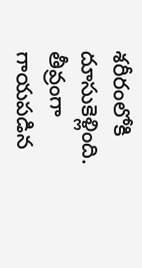శరీరంలోకి దూసుకెళ్లింది. తీవ్రంగా గాయపడిన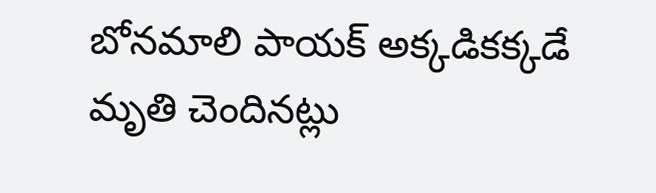బోనమాలి పాయక్ అక్కడికక్కడే మృతి చెందినట్లు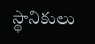స్థానికులు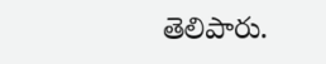తెలిపారు.